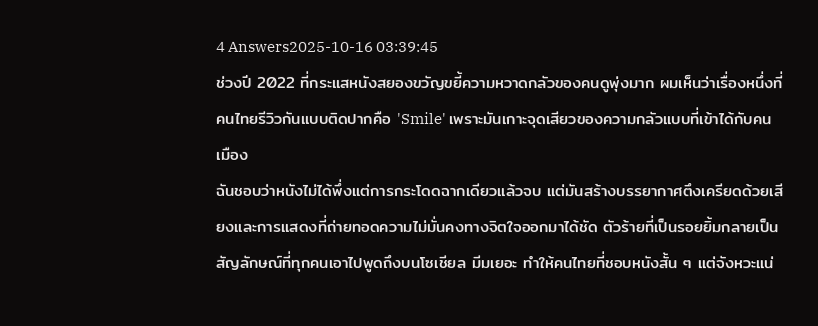4 Answers2025-10-16 03:39:45
ช่วงปี 2022 ที่กระแสหนังสยองขวัญขยี้ความหวาดกลัวของคนดูพุ่งมาก ผมเห็นว่าเรื่องหนึ่งที่คนไทยรีวิวกันแบบติดปากคือ 'Smile' เพราะมันเกาะจุดเสียวของความกลัวแบบที่เข้าได้กับคนเมือง
ฉันชอบว่าหนังไม่ได้พึ่งแต่การกระโดดฉากเดียวแล้วจบ แต่มันสร้างบรรยากาศตึงเครียดด้วยเสียงและการแสดงที่ถ่ายทอดความไม่มั่นคงทางจิตใจออกมาได้ชัด ตัวร้ายที่เป็นรอยยิ้มกลายเป็นสัญลักษณ์ที่ทุกคนเอาไปพูดถึงบนโซเชียล มีมเยอะ ทำให้คนไทยที่ชอบหนังสั้น ๆ แต่จังหวะแน่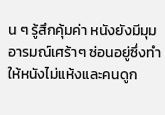น ๆ รู้สึกคุ้มค่า หนังยังมีมุมอารมณ์เศร้าๆ ซ่อนอยู่ซึ่งทำให้หนังไม่แห้งและคนดูก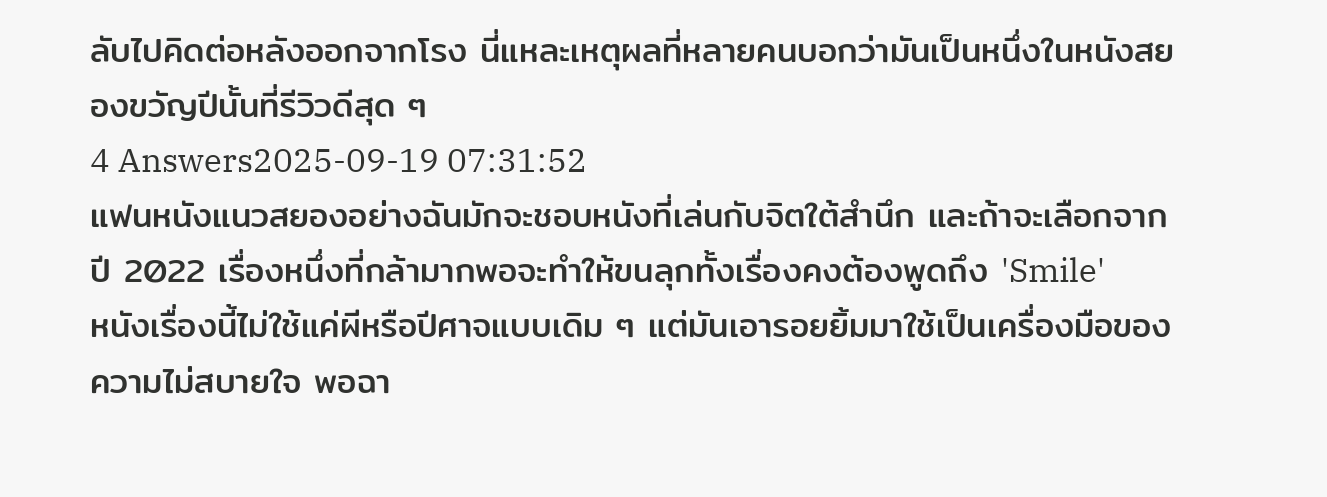ลับไปคิดต่อหลังออกจากโรง นี่แหละเหตุผลที่หลายคนบอกว่ามันเป็นหนึ่งในหนังสยองขวัญปีนั้นที่รีวิวดีสุด ๆ
4 Answers2025-09-19 07:31:52
แฟนหนังแนวสยองอย่างฉันมักจะชอบหนังที่เล่นกับจิตใต้สำนึก และถ้าจะเลือกจากปี 2022 เรื่องหนึ่งที่กล้ามากพอจะทำให้ขนลุกทั้งเรื่องคงต้องพูดถึง 'Smile'
หนังเรื่องนี้ไม่ใช้แค่ผีหรือปีศาจแบบเดิม ๆ แต่มันเอารอยยิ้มมาใช้เป็นเครื่องมือของความไม่สบายใจ พอฉา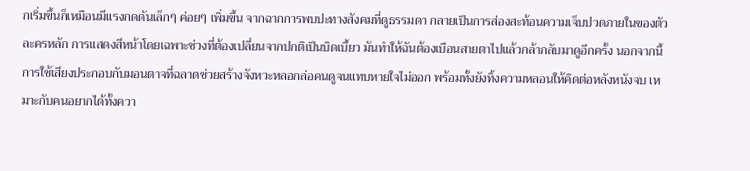กเริ่มขึ้นก็เหมือนมีแรงกดดันเล็กๆ ค่อยๆ เพิ่มขึ้น จากฉากการพบปะทางสังคมที่ดูธรรมดา กลายเป็นการส่องสะท้อนความเจ็บปวดภายในของตัวละครหลัก การแสดงสีหน้าโดยเฉพาะช่วงที่ต้องเปลี่ยนจากปกติเป็นบิดเบี้ยว มันทำให้ฉันต้องเบือนสายตาไปแล้วกล้ากลับมาดูอีกครั้ง นอกจากนี้การใช้เสียงประกอบกับมอนตาจที่ฉลาดช่วยสร้างจังหวะหลอกล่อคนดูจนแทบหายใจไม่ออก พร้อมทั้งยังทิ้งความหลอนให้คิดต่อหลังหนังจบ เหมาะกับคนอยากได้ทั้งควา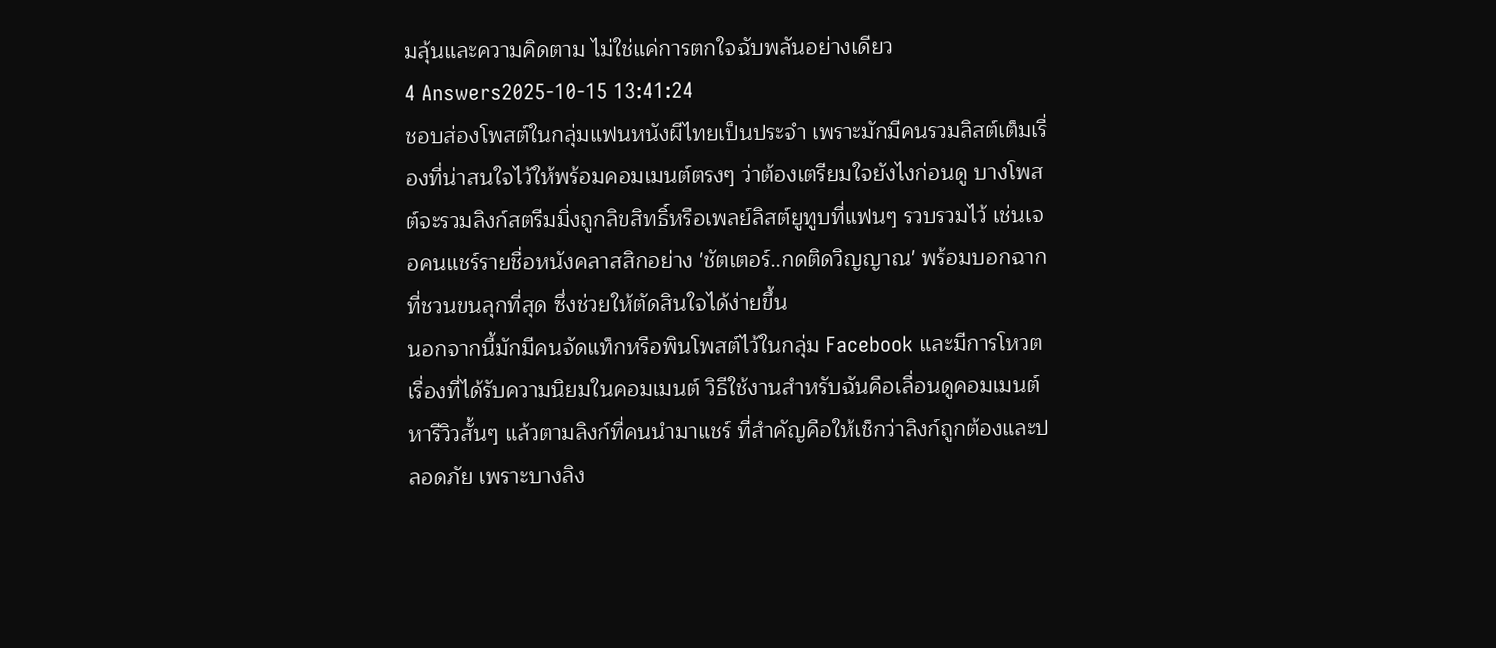มลุ้นและความคิดตาม ไม่ใช่แค่การตกใจฉับพลันอย่างเดียว
4 Answers2025-10-15 13:41:24
ชอบส่องโพสต์ในกลุ่มแฟนหนังผีไทยเป็นประจำ เพราะมักมีคนรวมลิสต์เต็มเรื่องที่น่าสนใจไว้ให้พร้อมคอมเมนต์ตรงๆ ว่าต้องเตรียมใจยังไงก่อนดู บางโพสต์จะรวมลิงก์สตรีมมิ่งถูกลิขสิทธิ์หรือเพลย์ลิสต์ยูทูบที่แฟนๆ รวบรวมไว้ เช่นเจอคนแชร์รายชื่อหนังคลาสสิกอย่าง 'ชัตเตอร์..กดติดวิญญาณ' พร้อมบอกฉากที่ชวนขนลุกที่สุด ซึ่งช่วยให้ตัดสินใจได้ง่ายขึ้น
นอกจากนี้มักมีคนจัดแท็กหรือพินโพสต์ไว้ในกลุ่ม Facebook และมีการโหวตเรื่องที่ได้รับความนิยมในคอมเมนต์ วิธีใช้งานสำหรับฉันคือเลื่อนดูคอมเมนต์หารีวิวสั้นๆ แล้วตามลิงก์ที่คนนำมาแชร์ ที่สำคัญคือให้เช็กว่าลิงก์ถูกต้องและปลอดภัย เพราะบางลิง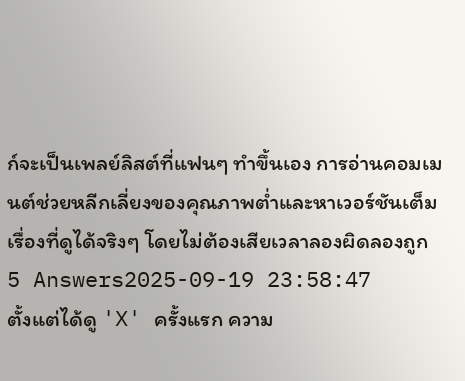ก์จะเป็นเพลย์ลิสต์ที่แฟนๆ ทำขึ้นเอง การอ่านคอมเมนต์ช่วยหลีกเลี่ยงของคุณภาพต่ำและหาเวอร์ชันเต็มเรื่องที่ดูได้จริงๆ โดยไม่ต้องเสียเวลาลองผิดลองถูก
5 Answers2025-09-19 23:58:47
ตั้งแต่ได้ดู 'X' ครั้งแรก ความ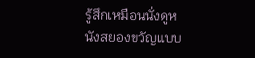รู้สึกเหมือนนั่งดูหนังสยองขวัญแบบ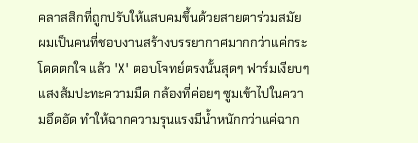คลาสสิกที่ถูกปรับให้แสบคมขึ้นด้วยสายตาร่วมสมัย
ผมเป็นคนที่ชอบงานสร้างบรรยากาศมากกว่าแค่กระโดดตกใจ แล้ว 'X' ตอบโจทย์ตรงนั้นสุดๆ ฟาร์มเงียบๆ แสงส้มปะทะความมืด กล้องที่ค่อยๆ ซูมเข้าไปในความอึดอัด ทำให้ฉากความรุนแรงมีน้ำหนักกว่าแค่ฉาก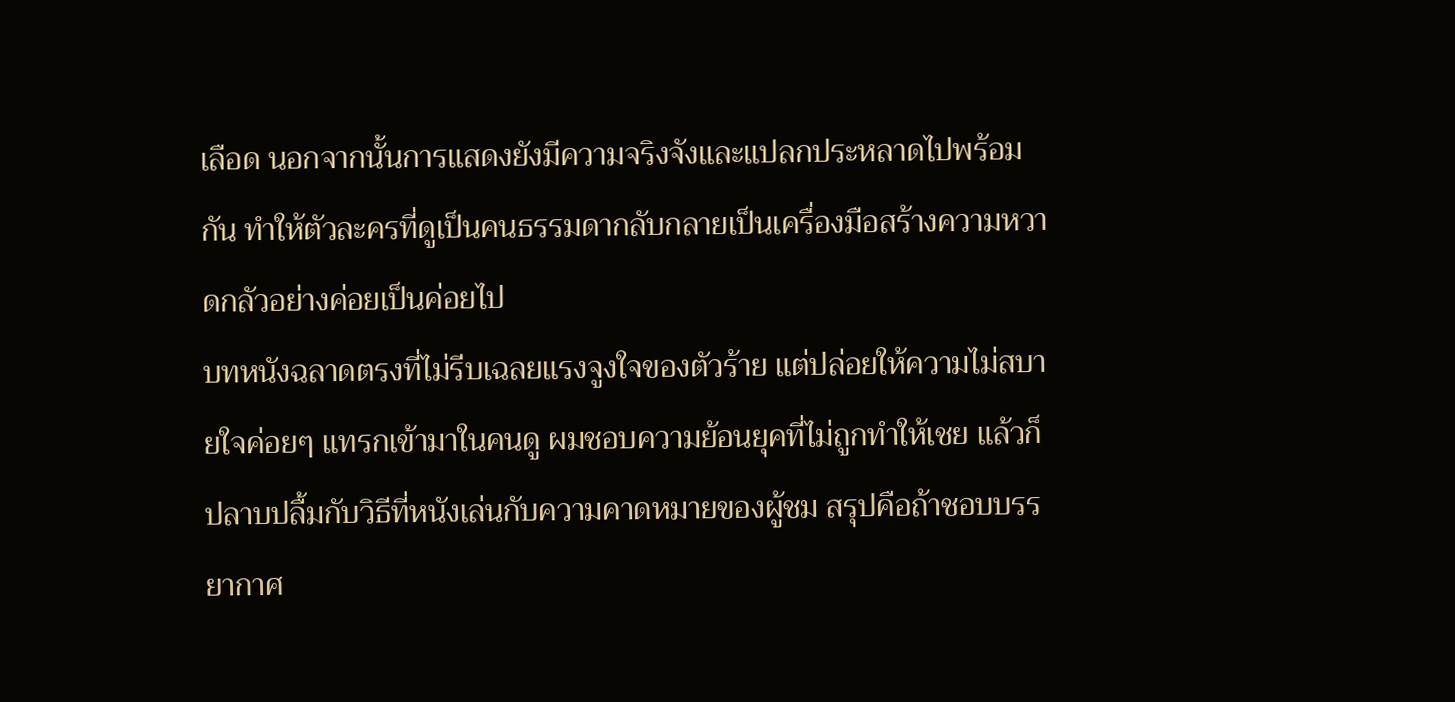เลือด นอกจากนั้นการแสดงยังมีความจริงจังและแปลกประหลาดไปพร้อมกัน ทำให้ตัวละครที่ดูเป็นคนธรรมดากลับกลายเป็นเครื่องมือสร้างความหวาดกลัวอย่างค่อยเป็นค่อยไป
บทหนังฉลาดตรงที่ไม่รีบเฉลยแรงจูงใจของตัวร้าย แต่ปล่อยให้ความไม่สบายใจค่อยๆ แทรกเข้ามาในคนดู ผมชอบความย้อนยุคที่ไม่ถูกทำให้เชย แล้วก็ปลาบปลื้มกับวิธีที่หนังเล่นกับความคาดหมายของผู้ชม สรุปคือถ้าชอบบรรยากาศ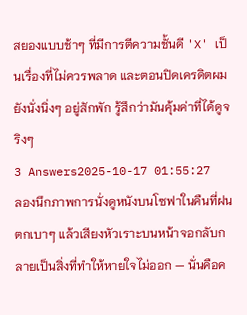สยองแบบช้าๆ ที่มีการตีความชั้นดี 'X' เป็นเรื่องที่ไม่ควรพลาด และตอนปิดเครดิตผมยังนั่งนิ่งๆ อยู่สักพัก รู้สึกว่ามันคุ้มค่าที่ได้ดูจริงๆ
3 Answers2025-10-17 01:55:27
ลองนึกภาพการนั่งดูหนังบนโซฟาในคืนที่ฝนตกเบาๆ แล้วเสียงหัวเราะบนหน้าจอกลับกลายเป็นสิ่งที่ทำให้หายใจไม่ออก — นั่นคือค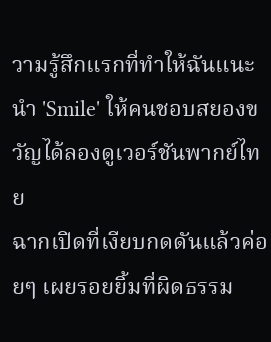วามรู้สึกแรกที่ทำให้ฉันแนะนำ 'Smile' ให้คนชอบสยองขวัญได้ลองดูเวอร์ชันพากย์ไทย
ฉากเปิดที่เงียบกดดันแล้วค่อยๆ เผยรอยยิ้มที่ผิดธรรม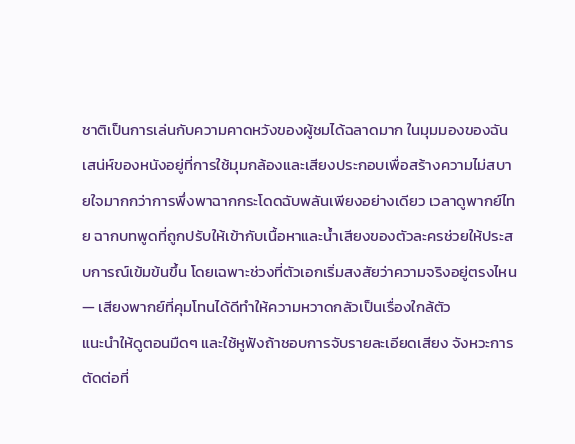ชาติเป็นการเล่นกับความคาดหวังของผู้ชมได้ฉลาดมาก ในมุมมองของฉัน เสน่ห์ของหนังอยู่ที่การใช้มุมกล้องและเสียงประกอบเพื่อสร้างความไม่สบายใจมากกว่าการพึ่งพาฉากกระโดดฉับพลันเพียงอย่างเดียว เวลาดูพากย์ไทย ฉากบทพูดที่ถูกปรับให้เข้ากับเนื้อหาและน้ำเสียงของตัวละครช่วยให้ประสบการณ์เข้มข้นขึ้น โดยเฉพาะช่วงที่ตัวเอกเริ่มสงสัยว่าความจริงอยู่ตรงไหน — เสียงพากย์ที่คุมโทนได้ดีทำให้ความหวาดกลัวเป็นเรื่องใกล้ตัว
แนะนำให้ดูตอนมืดๆ และใช้หูฟังถ้าชอบการจับรายละเอียดเสียง จังหวะการตัดต่อที่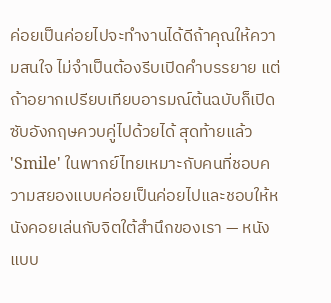ค่อยเป็นค่อยไปจะทำงานได้ดีถ้าคุณให้ความสนใจ ไม่จำเป็นต้องรีบเปิดคำบรรยาย แต่ถ้าอยากเปรียบเทียบอารมณ์ต้นฉบับก็เปิดซับอังกฤษควบคู่ไปด้วยได้ สุดท้ายแล้ว 'Smile' ในพากย์ไทยเหมาะกับคนที่ชอบความสยองแบบค่อยเป็นค่อยไปและชอบให้หนังคอยเล่นกับจิตใต้สำนึกของเรา — หนังแบบ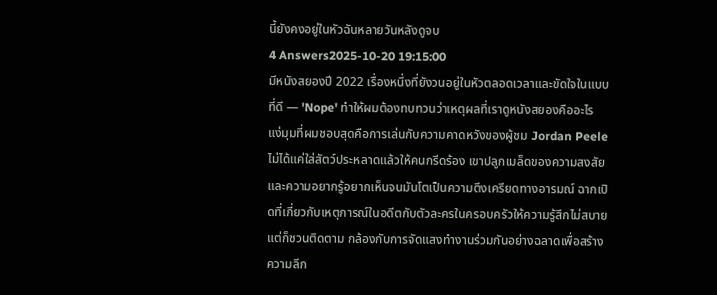นี้ยังคงอยู่ในหัวฉันหลายวันหลังดูจบ
4 Answers2025-10-20 19:15:00
มีหนังสยองปี 2022 เรื่องหนึ่งที่ยังวนอยู่ในหัวตลอดเวลาและขัดใจในแบบที่ดี — 'Nope' ทำให้ผมต้องทบทวนว่าเหตุผลที่เราดูหนังสยองคืออะไร
แง่มุมที่ผมชอบสุดคือการเล่นกับความคาดหวังของผู้ชม Jordan Peele ไม่ได้แค่ใส่สัตว์ประหลาดแล้วให้คนกรีดร้อง เขาปลูกเมล็ดของความสงสัยและความอยากรู้อยากเห็นจนมันโตเป็นความตึงเครียดทางอารมณ์ ฉากเปิดที่เกี่ยวกับเหตุการณ์ในอดีตกับตัวละครในครอบครัวให้ความรู้สึกไม่สบายแต่ก็ชวนติดตาม กล้องกับการจัดแสงทำงานร่วมกันอย่างฉลาดเพื่อสร้างความลึก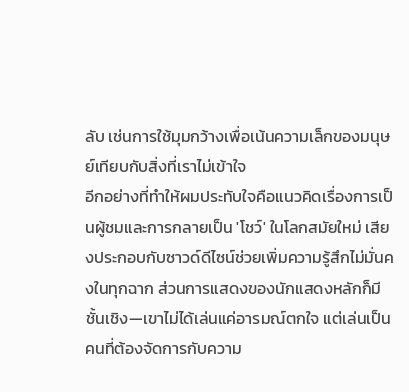ลับ เช่นการใช้มุมกว้างเพื่อเน้นความเล็กของมนุษย์เทียบกับสิ่งที่เราไม่เข้าใจ
อีกอย่างที่ทำให้ผมประทับใจคือแนวคิดเรื่องการเป็นผู้ชมและการกลายเป็น 'โชว์' ในโลกสมัยใหม่ เสียงประกอบกับซาวด์ดีไซน์ช่วยเพิ่มความรู้สึกไม่มั่นคงในทุกฉาก ส่วนการแสดงของนักแสดงหลักก็มีชั้นเชิง—เขาไม่ได้เล่นแค่อารมณ์ตกใจ แต่เล่นเป็นคนที่ต้องจัดการกับความ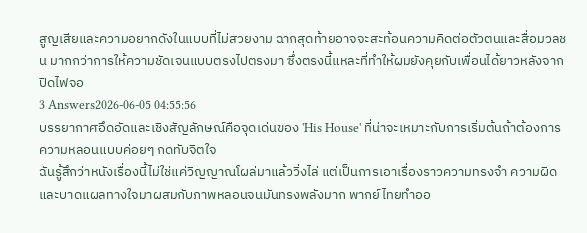สูญเสียและความอยากดังในแบบที่ไม่สวยงาม ฉากสุดท้ายอาจจะสะท้อนความคิดต่อตัวตนและสื่อมวลชน มากกว่าการให้ความชัดเจนแบบตรงไปตรงมา ซึ่งตรงนี้แหละที่ทำให้ผมยังคุยกับเพื่อนได้ยาวหลังจากปิดไฟจอ
3 Answers2026-06-05 04:55:56
บรรยากาศอึดอัดและเชิงสัญลักษณ์คือจุดเด่นของ 'His House' ที่น่าจะเหมาะกับการเริ่มต้นถ้าต้องการความหลอนแบบค่อยๆ กดทับจิตใจ
ฉันรู้สึกว่าหนังเรื่องนี้ไม่ใช่แค่วิญญาณโผล่มาแล้ววิ่งไล่ แต่เป็นการเอาเรื่องราวความทรงจำ ความผิด และบาดแผลทางใจมาผสมกับภาพหลอนจนมันทรงพลังมาก พากย์ไทยทำออ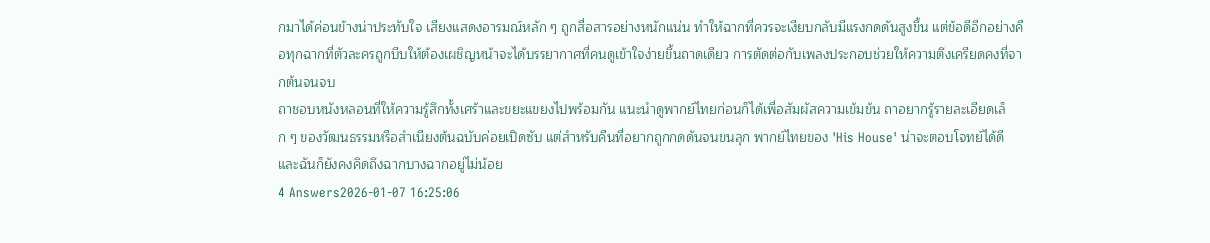กมาได้ค่อนข้างน่าประทับใจ เสียงแสดงอารมณ์หลัก ๆ ถูกสื่อสารอย่างหนักแน่น ทำให้ฉากที่ควรจะเงียบกลับมีแรงกดดันสูงขึ้น แต่ข้อดีอีกอย่างคือทุกฉากที่ตัวละครถูกบีบให้ต้องเผชิญหน้าจะได้บรรยากาศที่คนดูเข้าใจง่ายขึ้นถาดเดียว การตัดต่อกับเพลงประกอบช่วยให้ความตึงเครียดคงที่จากต้นจนจบ
ถาชอบหนังหลอนที่ให้ความรู้สึกทั้งเศร้าและขยะแขยงไปพร้อมกัน แนะนำดูพากย์ไทยก่อนก็ได้เพื่อสัมผัสความเข้มข้น ถาอยากรู้รายละเอียดเล็ก ๆ ของวัฒนธรรมหรือสำเนียงต้นฉบับค่อยเปิดซับ แต่สำหรับคืนที่อยากถูกกดดันจนขนลุก พากย์ไทยของ 'His House' น่าจะตอบโจทย์ได้ดี และฉันก็ยังคงคิดถึงฉากบางฉากอยู่ไม่น้อย
4 Answers2026-01-07 16:25:06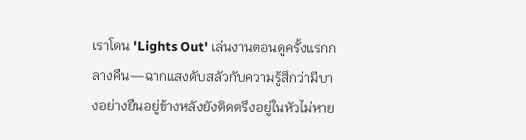เราโดน 'Lights Out' เล่นงานตอนดูครั้งแรกกลางคืน—ฉากแสงดับสลัวกับความรู้สึกว่ามีบางอย่างยืนอยู่ข้างหลังยังติดตรึงอยู่ในหัวไม่หาย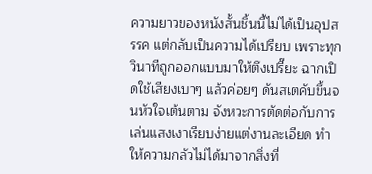ความยาวของหนังสั้นชิ้นนี้ไม่ได้เป็นอุปสรรค แต่กลับเป็นความได้เปรียบ เพราะทุกวินาทีถูกออกแบบมาให้ตึงเปรี๊ยะ ฉากเปิดใช้เสียงเบาๆ แล้วค่อยๆ ดันสเตคับขึ้นจนหัวใจเต้นตาม จังหวะการตัดต่อกับการเล่นแสงเงาเรียบง่ายแต่งานละเอียด ทำให้ความกลัวไม่ได้มาจากสิ่งที่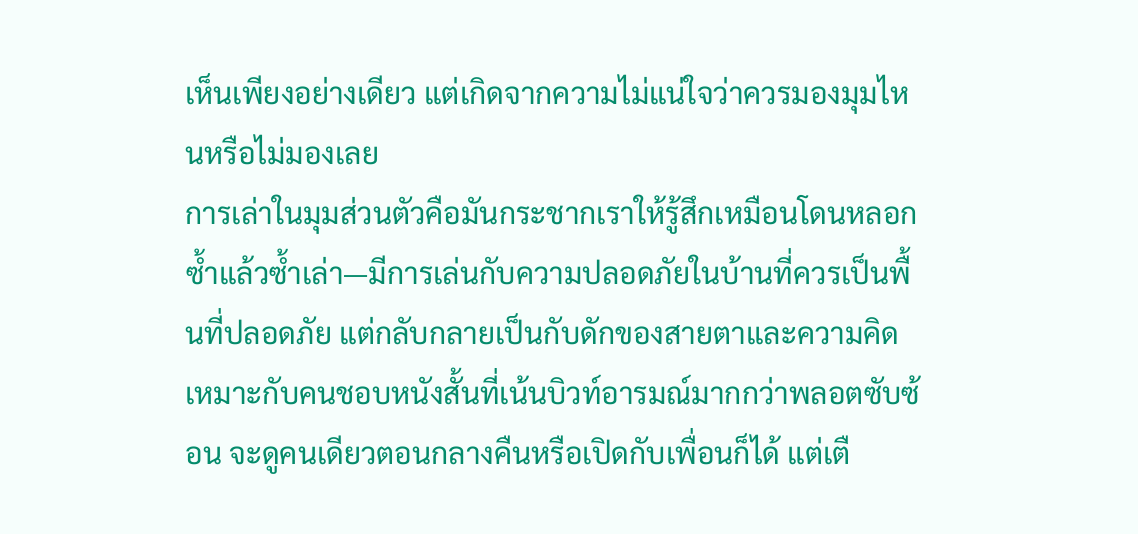เห็นเพียงอย่างเดียว แต่เกิดจากความไม่แน่ใจว่าควรมองมุมไหนหรือไม่มองเลย
การเล่าในมุมส่วนตัวคือมันกระชากเราให้รู้สึกเหมือนโดนหลอกซ้ำแล้วซ้ำเล่า—มีการเล่นกับความปลอดภัยในบ้านที่ควรเป็นพื้นที่ปลอดภัย แต่กลับกลายเป็นกับดักของสายตาและความคิด เหมาะกับคนชอบหนังสั้นที่เน้นบิวท์อารมณ์มากกว่าพลอตซับซ้อน จะดูคนเดียวตอนกลางคืนหรือเปิดกับเพื่อนก็ได้ แต่เตื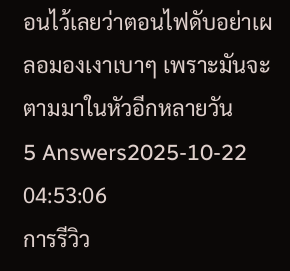อนไว้เลยว่าตอนไฟดับอย่าเผลอมองเงาเบาๆ เพราะมันจะตามมาในหัวอีกหลายวัน
5 Answers2025-10-22 04:53:06
การรีวิว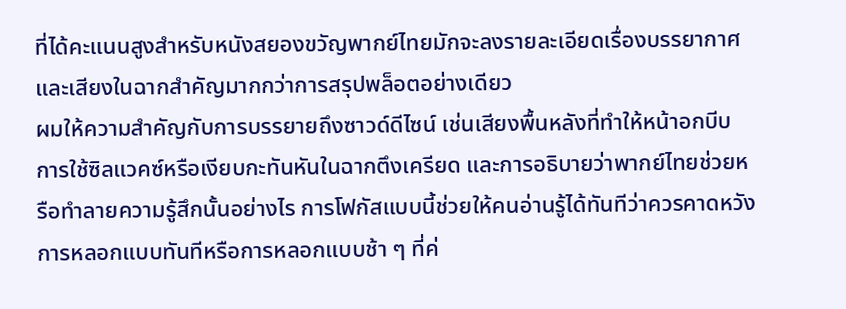ที่ได้คะแนนสูงสำหรับหนังสยองขวัญพากย์ไทยมักจะลงรายละเอียดเรื่องบรรยากาศและเสียงในฉากสำคัญมากกว่าการสรุปพล็อตอย่างเดียว
ผมให้ความสำคัญกับการบรรยายถึงซาวด์ดีไซน์ เช่นเสียงพื้นหลังที่ทำให้หน้าอกบีบ การใช้ซิลแวคซ์หรือเงียบกะทันหันในฉากตึงเครียด และการอธิบายว่าพากย์ไทยช่วยหรือทำลายความรู้สึกนั้นอย่างไร การโฟกัสแบบนี้ช่วยให้คนอ่านรู้ได้ทันทีว่าควรคาดหวังการหลอกแบบทันทีหรือการหลอกแบบช้า ๆ ที่ค่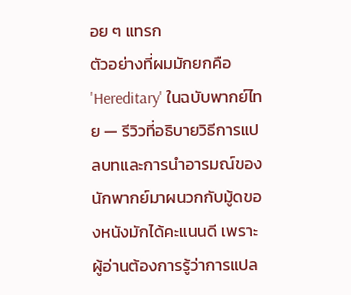อย ๆ แทรก
ตัวอย่างที่ผมมักยกคือ 'Hereditary' ในฉบับพากย์ไทย — รีวิวที่อธิบายวิธีการแปลบทและการนำอารมณ์ของนักพากย์มาผนวกกับมู้ดของหนังมักได้คะแนนดี เพราะผู้อ่านต้องการรู้ว่าการแปล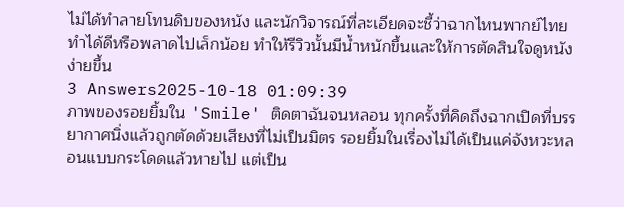ไม่ได้ทำลายโทนดิบของหนัง และนักวิจารณ์ที่ละเอียดจะชี้ว่าฉากไหนพากย์ไทยทำได้ดีหรือพลาดไปเล็กน้อย ทำให้รีวิวนั้นมีน้ำหนักขึ้นและให้การตัดสินใจดูหนังง่ายขึ้น
3 Answers2025-10-18 01:09:39
ภาพของรอยยิ้มใน 'Smile' ติดตาฉันจนหลอน ทุกครั้งที่คิดถึงฉากเปิดที่บรรยากาศนิ่งแล้วถูกตัดด้วยเสียงที่ไม่เป็นมิตร รอยยิ้มในเรื่องไม่ได้เป็นแค่จังหวะหลอนแบบกระโดดแล้วหายไป แต่เป็น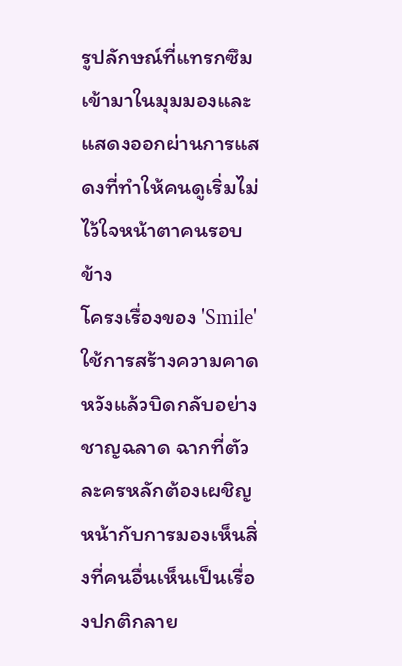รูปลักษณ์ที่แทรกซึมเข้ามาในมุมมองและแสดงออกผ่านการแสดงที่ทำให้คนดูเริ่มไม่ไว้ใจหน้าตาคนรอบข้าง
โครงเรื่องของ 'Smile' ใช้การสร้างความคาดหวังแล้วบิดกลับอย่างชาญฉลาด ฉากที่ตัวละครหลักต้องเผชิญหน้ากับการมองเห็นสิ่งที่คนอื่นเห็นเป็นเรื่องปกติกลาย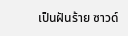เป็นฝันร้าย ซาวด์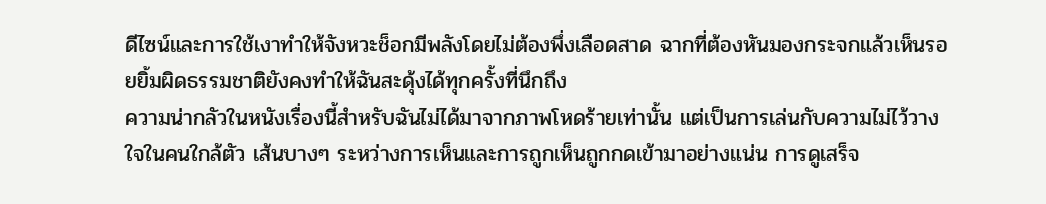ดีไซน์และการใช้เงาทำให้จังหวะช็อกมีพลังโดยไม่ต้องพึ่งเลือดสาด ฉากที่ต้องหันมองกระจกแล้วเห็นรอยยิ้มผิดธรรมชาติยังคงทำให้ฉันสะดุ้งได้ทุกครั้งที่นึกถึง
ความน่ากลัวในหนังเรื่องนี้สำหรับฉันไม่ได้มาจากภาพโหดร้ายเท่านั้น แต่เป็นการเล่นกับความไม่ไว้วางใจในคนใกล้ตัว เส้นบางๆ ระหว่างการเห็นและการถูกเห็นถูกกดเข้ามาอย่างแน่น การดูเสร็จ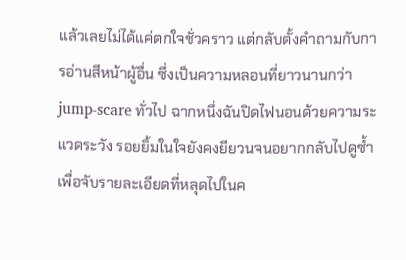แล้วเลยไม่ได้แค่ตกใจชั่วคราว แต่กลับตั้งคำถามกับการอ่านสีหน้าผู้อื่น ซึ่งเป็นความหลอนที่ยาวนานกว่า jump-scare ทั่วไป ฉากหนึ่งฉันปิดไฟนอนด้วยความระแวดระวัง รอยยิ้มในใจยังคงยียวนจนอยากกลับไปดูซ้ำเพื่อจับรายละเอียดที่หลุดไปในค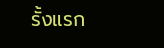รั้งแรก